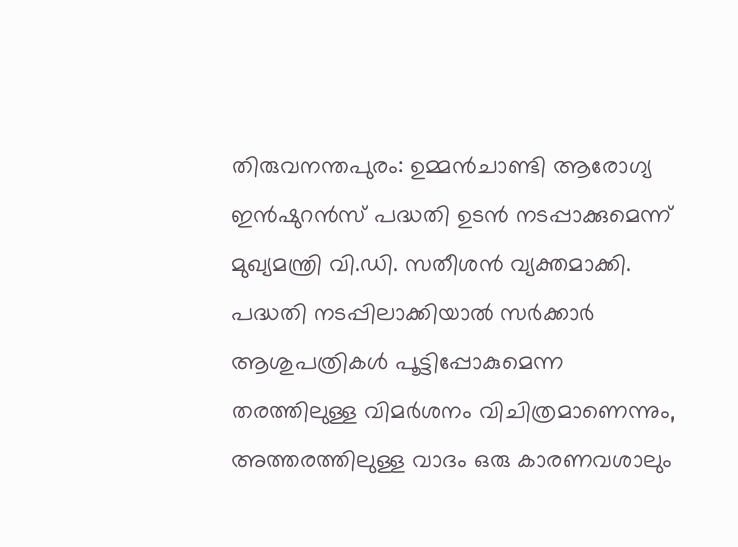തിരുവനന്തപുരം: ഉമ്മൻചാണ്ടി ആരോഗ്യ ഇൻഷുറൻസ് പദ്ധതി ഉടൻ നടപ്പാക്കുമെന്ന് മുഖ്യമന്ത്രി വി.ഡി. സതീശൻ വ്യക്തമാക്കി. പദ്ധതി നടപ്പിലാക്കിയാൽ സർക്കാർ ആശുപത്രികൾ പൂട്ടിപ്പോകുമെന്ന തരത്തിലുള്ള വിമർശനം വിചിത്രമാണെന്നും, അത്തരത്തിലുള്ള വാദം ഒരു കാരണവശാലും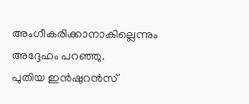അംഗീകരിക്കാനാകില്ലെന്നും അദ്ദേഹം പറഞ്ഞു.
പുതിയ ഇൻഷുറൻസ്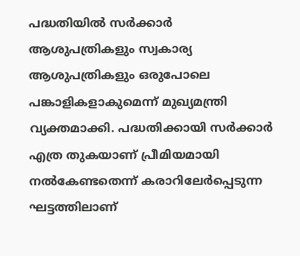പദ്ധതിയിൽ സർക്കാർ ആശുപത്രികളും സ്വകാര്യ ആശുപത്രികളും ഒരുപോലെ പങ്കാളികളാകുമെന്ന് മുഖ്യമന്ത്രി വ്യക്തമാക്കി. പദ്ധതിക്കായി സർക്കാർ എത്ര തുകയാണ് പ്രീമിയമായി നൽകേണ്ടതെന്ന് കരാറിലേർപ്പെടുന്ന ഘട്ടത്തിലാണ്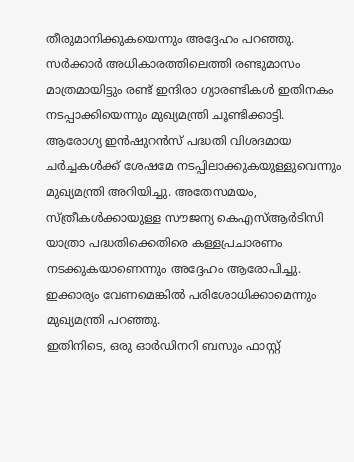തീരുമാനിക്കുകയെന്നും അദ്ദേഹം പറഞ്ഞു. സർക്കാർ അധികാരത്തിലെത്തി രണ്ടുമാസം മാത്രമായിട്ടും രണ്ട് ഇന്ദിരാ ഗ്യാരണ്ടികൾ ഇതിനകം നടപ്പാക്കിയെന്നും മുഖ്യമന്ത്രി ചൂണ്ടിക്കാട്ടി.
ആരോഗ്യ ഇൻഷുറൻസ് പദ്ധതി വിശദമായ ചർച്ചകൾക്ക് ശേഷമേ നടപ്പിലാക്കുകയുള്ളുവെന്നും മുഖ്യമന്ത്രി അറിയിച്ചു. അതേസമയം, സ്ത്രീകൾക്കായുള്ള സൗജന്യ കെഎസ്ആർടിസി യാത്രാ പദ്ധതിക്കെതിരെ കള്ളപ്രചാരണം നടക്കുകയാണെന്നും അദ്ദേഹം ആരോപിച്ചു. ഇക്കാര്യം വേണമെങ്കിൽ പരിശോധിക്കാമെന്നും മുഖ്യമന്ത്രി പറഞ്ഞു.
ഇതിനിടെ, ഒരു ഓർഡിനറി ബസും ഫാസ്റ്റ്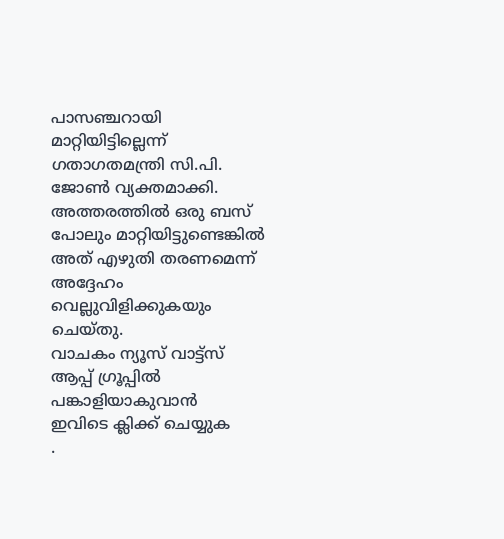പാസഞ്ചറായി മാറ്റിയിട്ടില്ലെന്ന് ഗതാഗതമന്ത്രി സി.പി. ജോൺ വ്യക്തമാക്കി. അത്തരത്തിൽ ഒരു ബസ് പോലും മാറ്റിയിട്ടുണ്ടെങ്കിൽ അത് എഴുതി തരണമെന്ന് അദ്ദേഹം വെല്ലുവിളിക്കുകയും ചെയ്തു.
വാചകം ന്യൂസ് വാട്ട്സ് ആപ്പ് ഗ്രൂപ്പിൽ പങ്കാളിയാകുവാൻ
ഇവിടെ ക്ലിക്ക് ചെയ്യുക
.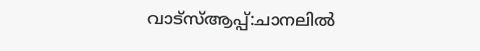വാട്സ്ആപ്പ്:ചാനലിൽ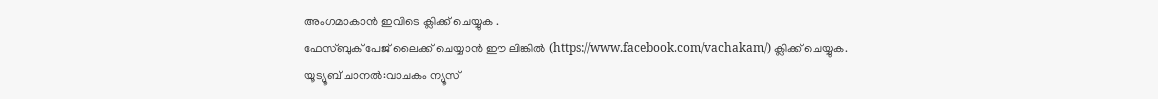അംഗമാകാൻ ഇവിടെ ക്ലിക്ക് ചെയ്യുക .
ഫേസ്ബുക് പേജ് ലൈക്ക് ചെയ്യാൻ ഈ ലിങ്കിൽ (https://www.facebook.com/vachakam/) ക്ലിക്ക് ചെയ്യുക.
യൂട്യൂബ് ചാനൽ:വാചകം ന്യൂസ്